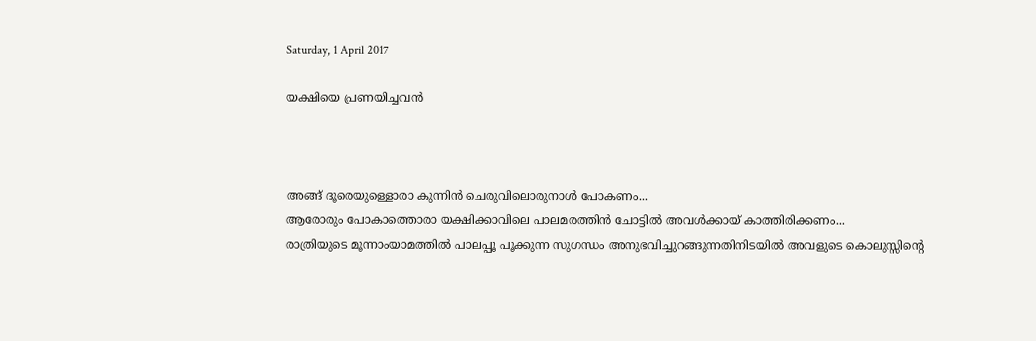Saturday, 1 April 2017

യക്ഷിയെ പ്രണയിച്ചവന്‍



അങ്ങ് ദൂരെയുള്ളൊരാ കുന്നിന്‍ ചെരുവിലൊരുനാള്‍ പോകണം...
ആരോരും പോകാത്തൊരാ യക്ഷിക്കാവിലെ പാലമരത്തിന്‍ ചോട്ടില്‍ അവള്‍ക്കായ് കാത്തിരിക്കണം...
രാത്രിയുടെ മൂന്നാംയാമത്തില്‍ പാലപ്പൂ പൂക്കുന്ന സുഗന്ധം അനുഭവിച്ചുറങ്ങുന്നതിനിടയില്‍ അവളുടെ കൊലുസ്സിന്‍റെ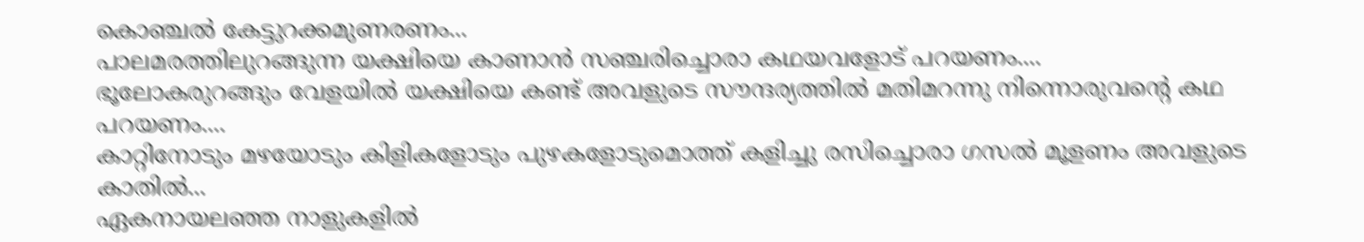കൊഞ്ചല്‍ കേട്ടുറക്കമുണരണം...
പാലമരത്തിലുറങ്ങുന്ന യക്ഷിയെ കാണാന്‍ സഞ്ചരിച്ചൊരാ കഥയവളോട് പറയണം....
ഭൂലോകരുറങ്ങും വേളയില്‍ യക്ഷിയെ കണ്ട് അവളുടെ സൗന്ദര്യത്തില്‍ മതിമറന്നു നിന്നൊരുവന്‍റെ കഥ പറയണം....
കാറ്റിനോടും മഴയോടും കിളികളോടും പുഴകളോടുമൊത്ത് കളിച്ചു രസിച്ചൊരാ ഗസല്‍ മൂളണം അവളുടെ കാതില്‍...
ഏകനായലഞ്ഞ നാളുകളില്‍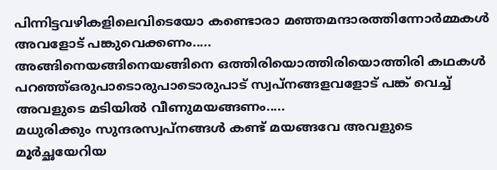പിന്നിട്ടവഴികളിലെവിടെയോ കണ്ടൊരാ മഞ്ഞമന്ദാരത്തിന്നോര്‍മ്മകള്‍ അവളോട് പങ്കുവെക്കണം.....
അങ്ങിനെയങ്ങിനെയങ്ങിനെ ഒത്തിരിയൊത്തിരിയൊത്തിരി കഥകള്‍ പറഞ്ഞ്ഒരുപാടൊരുപാടൊരുപാട് സ്വപ്നങ്ങളവളോട് പങ്ക് വെച്ച് അവളുടെ മടിയില്‍ വീണുമയങ്ങണം.....
മധുരിക്കും സുന്ദരസ്വപ്നങ്ങള്‍ കണ്ട് മയങ്ങവേ അവളുടെ മൂര്‍ച്ഛയേറിയ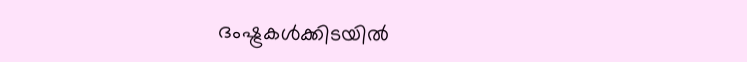ദംഷ്ട്രകള്‍ക്കിടയില്‍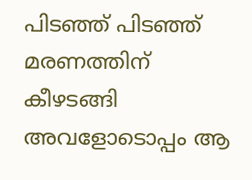പിടഞ്ഞ് പിടഞ്ഞ് മരണത്തിന് കീഴടങ്ങി അവളോടൊപ്പം ആ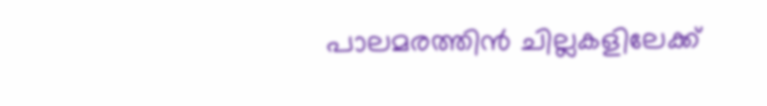പാലമരത്തിന്‍ ചില്ലകളിലേക്ക്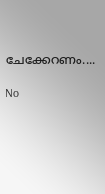ചേക്കേറണം....

No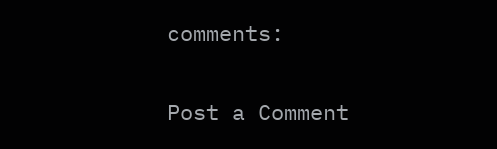comments:

Post a Comment